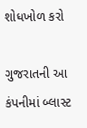શોધખોળ કરો

ગુજરાતની આ કંપનીમાં બ્લાસ્ટ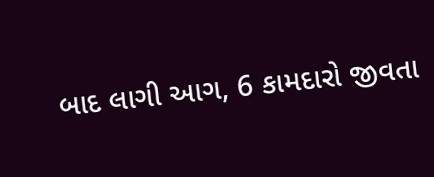બાદ લાગી આગ, 6 કામદારો જીવતા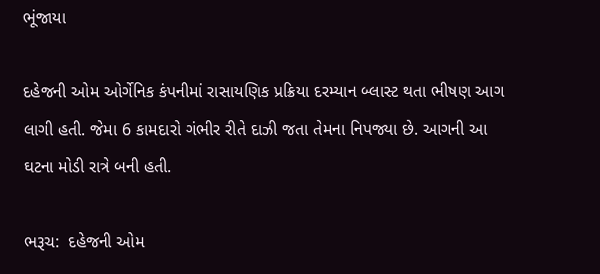ભૂંજાયા

દહેજની ઓમ ઓર્ગેનિક કંપનીમાં રાસાયણિક પ્રક્રિયા દરમ્યાન બ્લાસ્ટ થતા ભીષણ આગ લાગી હતી. જેમા 6 કામદારો ગંભીર રીતે દાઝી જતા તેમના નિપજ્યા છે. આગની આ ઘટના મોડી રાત્રે બની હતી.

ભરૂચ:  દહેજની ઓમ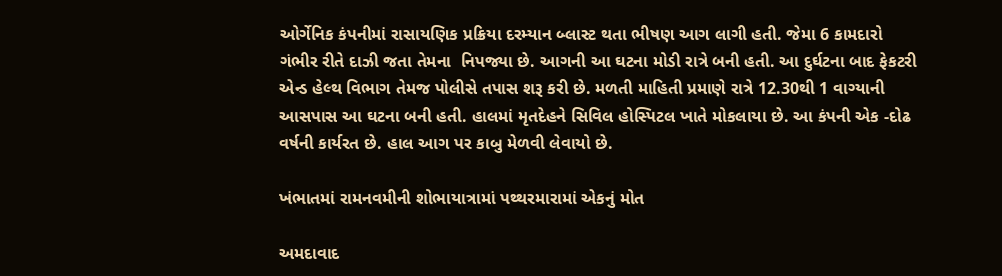ઓર્ગેનિક કંપનીમાં રાસાયણિક પ્રક્રિયા દરમ્યાન બ્લાસ્ટ થતા ભીષણ આગ લાગી હતી. જેમા 6 કામદારો ગંભીર રીતે દાઝી જતા તેમના  નિપજ્યા છે. આગની આ ઘટના મોડી રાત્રે બની હતી. આ દુર્ઘટના બાદ ફેકટરી એન્ડ હેલ્થ વિભાગ તેમજ પોલીસે તપાસ શરૂ કરી છે. મળતી માહિતી પ્રમાણે રાત્રે 12.30થી 1 વાગ્યાની આસપાસ આ ઘટના બની હતી. હાલમાં મૃતદેહને સિવિલ હોસ્પિટલ ખાતે મોકલાયા છે. આ કંપની એક -દોઢ વર્ષની કાર્યરત છે. હાલ આગ પર કાબુ મેળવી લેવાયો છે.

ખંભાતમાં રામનવમીની શોભાયાત્રામાં પથ્થરમારામાં એકનું મોત

અમદાવાદ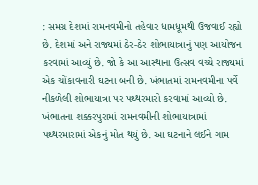: સમગ્ર દેશમાં રામનવમીનો તહેવાર ધામધૂમથી ઉજવાઈ રહ્યો છે. દેશમાં અને રાજ્યમાં ઠેર-ઠેર શોભાયાત્રાનું પણ આયોજન કરવામાં આવ્યું છે. જો કે આ આસ્થાના ઉત્સવ વચ્ચે રાજ્યમાં એક ચોંકાવનારી ઘટના બની છે. ખંભાતમાં રામનવમીના પર્વે નીકળેલી શોભાયાત્રા પર પથ્થરમારો કરવામાં આવ્યો છે. ખંભાતના શક્કરપુરામાં રામનવમીની શોભાયાત્રામાં પથ્થરમારામાં એકનું મોત થયું છે. આ ઘટનાને લઈને ગામ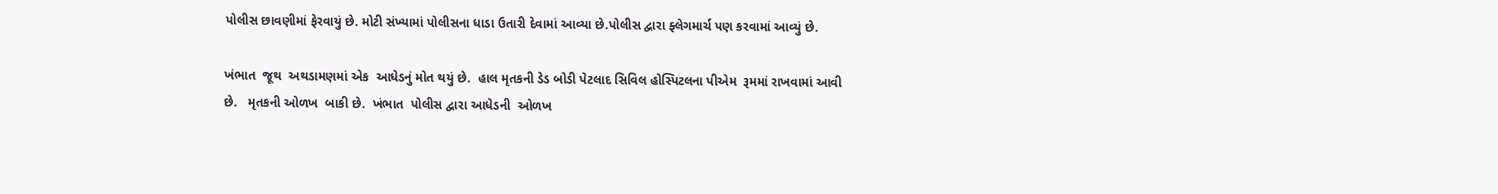પોલીસ છાવણીમાં ફેરવાયું છે. મોટી સંખ્યામાં પોલીસના ધાડા ઉતારી દેવામાં આવ્યા છે.પોલીસ દ્વારા ફ્લેગમાર્ચ પણ કરવામાં આવ્યું છે.

ખંભાત  જૂથ  અથડામણમાં એક  આધેડનું મોત થયું છે.  હાલ મૃતકની ડેડ બોડી પેટલાદ સિવિલ હોસ્પિટલના પીએમ  રૂમમાં રાખવામાં આવી છે.   મૃતકની ઓળખ  બાકી છે.  ખંભાત  પોલીસ દ્વારા આધેડની  ઓળખ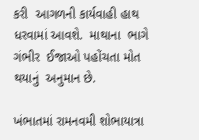કરી  આગળની કાર્યવાહી હાથ  ધરવામાં આવશે.  માથાના  ભાગે ગંભીર  ઈજાઓ પહોંચતા મોત થયાનું  અનુમાન છે.

ખંભાતમાં રામનવમી શોભાયાત્રા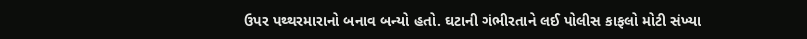ઉપર પથ્થરમારાનો બનાવ બન્યો હતો. ઘટાની ગંભીરતાને લઈ પોલીસ કાફલો મોટી સંખ્યા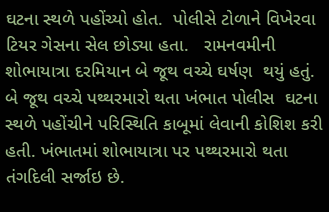ઘટના સ્થળે પહોંચ્યો હોત.  પોલીસે ટોળાને વિખેરવા ટિયર ગેસના સેલ છોડ્યા હતા.   રામનવમીની શોભાયાત્રા દરમિયાન બે જૂથ વચ્ચે ઘર્ષણ  થયું હતું. બે જૂથ વચ્ચે પથ્થરમારો થતા ખંભાત પોલીસ  ઘટના સ્થળે પહોંચીને પરિસ્થિતિ કાબૂમાં લેવાની કોશિશ કરી હતી. ખંભાતમાં શોભાયાત્રા પર પથ્થરમારો થતા તંગદિલી સર્જાઇ છે.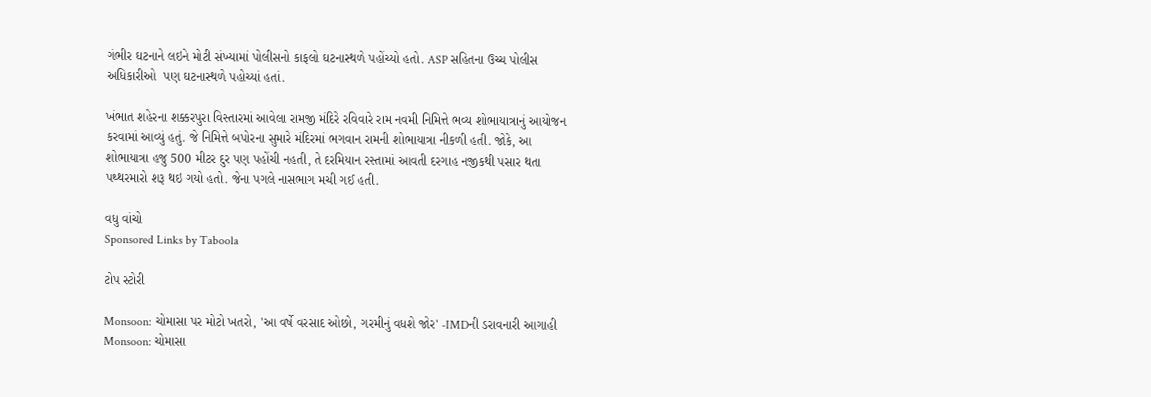ગંભીર ઘટનાને લઇને મોટી સંખ્યામાં પોલીસનો કાફલો ઘટનાસ્થળે પહોંચ્યો હતો. ASP સહિતના ઉચ્ચ પોલીસ અધિકારીઓ  પણ ઘટનાસ્થળે પહોચ્યાં હતાં.

ખંભાત શહેરના શક્કરપુરા વિસ્તારમાં આવેલા રામજી મંદિરે રવિવારે રામ નવમી નિમિત્તે ભવ્ય શોભાયાત્રાનું આયોજન કરવામાં આવ્યું હતું. જે નિમિત્તે બપોરના સુમારે મંદિરમાં ભગવાન રામની શોભાયાત્રા નીકળી હતી. જોકે, આ શોભાયાત્રા હજુ 500 મીટર દુર પણ પહોંચી નહતી, તે દરમિયાન રસ્તામાં આવતી દરગાહ નજીકથી પસાર થતા પથ્થરમારો શરૂ થઇ ગયો હતો. જેના પગલે નાસભાગ મચી ગઈ હતી.

વધુ વાંચો
Sponsored Links by Taboola

ટોપ સ્ટોરી

Monsoon: ચોમાસા પર મોટો ખતરો, 'આ વર્ષે વરસાદ ઓછો, ગરમીનું વધશે જોર' -IMDની ડરાવનારી આગાહી
Monsoon: ચોમાસા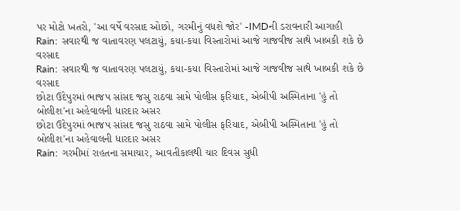પર મોટો ખતરો, 'આ વર્ષે વરસાદ ઓછો, ગરમીનું વધશે જોર' -IMDની ડરાવનારી આગાહી
Rain: સવારથી જ વાતાવરણ પલટાયું, કયા-કયા વિસ્તારોમાં આજે ગાજવીજ સાથે ખાબકી શકે છે વરસાદ
Rain: સવારથી જ વાતાવરણ પલટાયું, કયા-કયા વિસ્તારોમાં આજે ગાજવીજ સાથે ખાબકી શકે છે વરસાદ
છોટા ઉદેપુરમાં ભાજપ સાંસદ જસુ રાઠવા સામે પોલીસ ફરિયાદ, એબીપી અસ્મિતાના 'હું તો બોલીશ'ના અહેવાલની ધારદાર અસર
છોટા ઉદેપુરમાં ભાજપ સાંસદ જસુ રાઠવા સામે પોલીસ ફરિયાદ, એબીપી અસ્મિતાના 'હું તો બોલીશ'ના અહેવાલની ધારદાર અસર
Rain: ગરમીમાં રાહતના સમાચાર, આવતીકાલથી ચાર દિવસ સુધી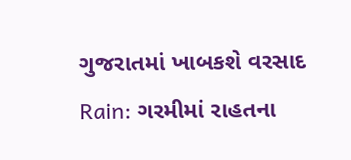ગુજરાતમાં ખાબકશે વરસાદ
Rain: ગરમીમાં રાહતના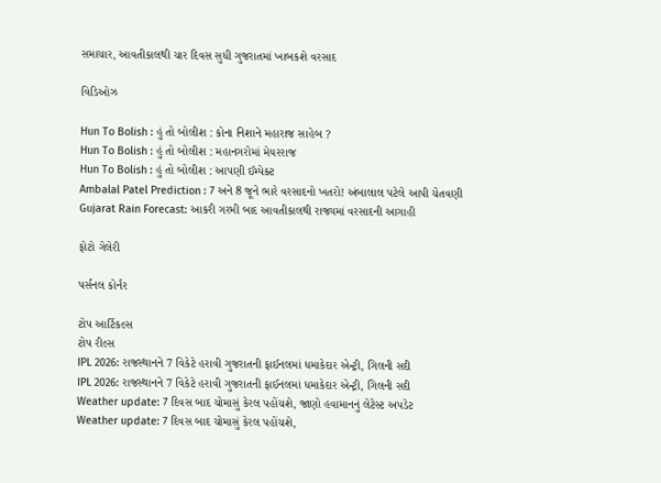સમાચાર, આવતીકાલથી ચાર દિવસ સુધી ગુજરાતમાં ખાબકશે વરસાદ

વિડિઓઝ

Hun To Bolish : હું તો બોલીશ : કોના નિશાને મહારાજ સાહેબ ?
Hun To Bolish : હું તો બોલીશ : મહાનગરોમાં મેયરરાજ
Hun To Bolish : હું તો બોલીશ : આપણી ઈમ્પેક્ટ
Ambalal Patel Prediction : 7 અને 8 જૂને ભારે વરસાદનો ખતરો! અંબાલાલ પટેલે આપી ચેતવણી
Gujarat Rain Forecast: આકરી ગરમી બાદ આવતીકાલથી રાજ્યમાં વરસાદની આગાહી

ફોટો ગેલેરી

પર્સનલ કોર્નર

ટોપ આર્ટિકલ્સ
ટોપ રીલ્સ
IPL 2026: રાજસ્થાનને 7 વિકેટે હરાવી ગુજરાતની ફાઈનલમાં ધમાકેદાર એન્ટ્રી, ગિલની સદી
IPL 2026: રાજસ્થાનને 7 વિકેટે હરાવી ગુજરાતની ફાઈનલમાં ધમાકેદાર એન્ટ્રી, ગિલની સદી
Weather update: 7 દિવસ બાદ ચોમાસું કેરલ પહોંચશે, જાણો હવામાનનું લેટેસ્ટ અપડેટ
Weather update: 7 દિવસ બાદ ચોમાસું કેરલ પહોંચશે,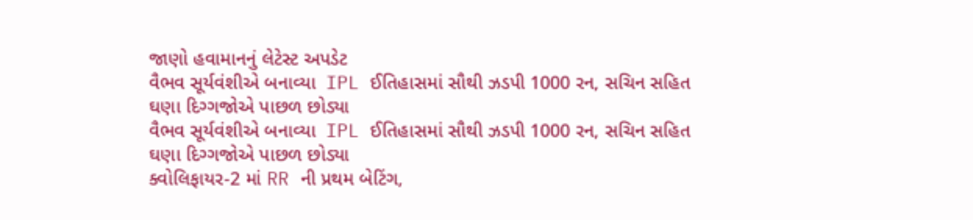જાણો હવામાનનું લેટેસ્ટ અપડેટ
વૈભવ સૂર્યવંશીએ બનાવ્યા  IPL ઈતિહાસમાં સૌથી ઝડપી 1000 રન, સચિન સહિત ઘણા દિગ્ગજોએ પાછળ છોડ્યા
વૈભવ સૂર્યવંશીએ બનાવ્યા  IPL ઈતિહાસમાં સૌથી ઝડપી 1000 રન, સચિન સહિત ઘણા દિગ્ગજોએ પાછળ છોડ્યા
ક્વોલિફાયર-2 માં RR ની પ્રથમ બેટિંગ,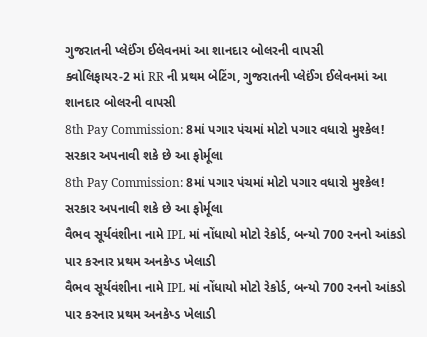ગુજરાતની પ્લેઈંગ ઈલેવનમાં આ શાનદાર બોલરની વાપસી
ક્વોલિફાયર-2 માં RR ની પ્રથમ બેટિંગ, ગુજરાતની પ્લેઈંગ ઈલેવનમાં આ શાનદાર બોલરની વાપસી
8th Pay Commission: 8માં પગાર પંચમાં મોટો પગાર વધારો મુશ્કેલ! સરકાર અપનાવી શકે છે આ ફોર્મૂલા
8th Pay Commission: 8માં પગાર પંચમાં મોટો પગાર વધારો મુશ્કેલ! સરકાર અપનાવી શકે છે આ ફોર્મૂલા
વૈભવ સૂર્યવંશીના નામે IPL માં નોંધાયો મોટો રેકોર્ડ, બન્યો 700 રનનો આંકડો પાર કરનાર પ્રથમ અનકેપ્ડ ખેલાડી
વૈભવ સૂર્યવંશીના નામે IPL માં નોંધાયો મોટો રેકોર્ડ, બન્યો 700 રનનો આંકડો પાર કરનાર પ્રથમ અનકેપ્ડ ખેલાડી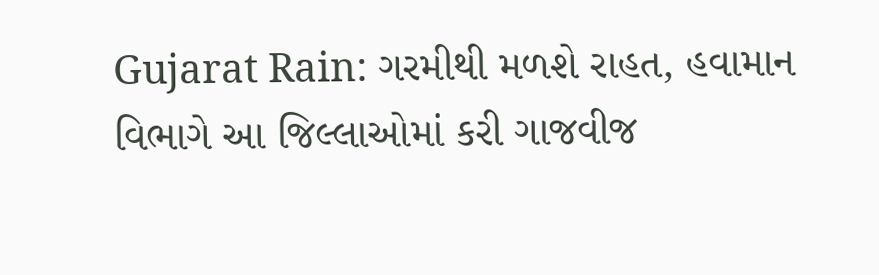Gujarat Rain: ગરમીથી મળશે રાહત, હવામાન વિભાગે આ જિલ્લાઓમાં કરી ગાજવીજ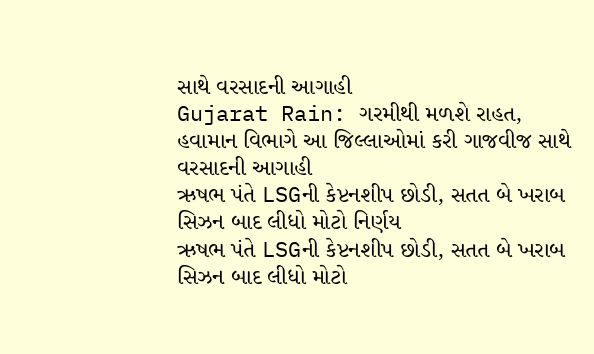સાથે વરસાદની આગાહી
Gujarat Rain: ગરમીથી મળશે રાહત, હવામાન વિભાગે આ જિલ્લાઓમાં કરી ગાજવીજ સાથે વરસાદની આગાહી
ઋષભ પંતે LSGની કેપ્ટનશીપ છોડી, સતત બે ખરાબ સિઝન બાદ લીધો મોટો નિર્ણય
ઋષભ પંતે LSGની કેપ્ટનશીપ છોડી, સતત બે ખરાબ સિઝન બાદ લીધો મોટો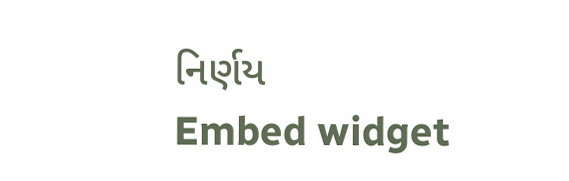નિર્ણય
Embed widget